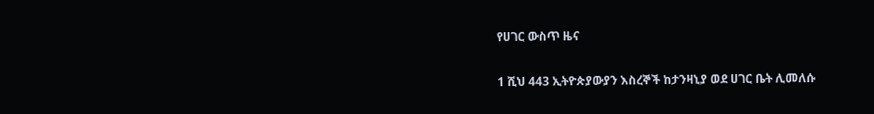የሀገር ውስጥ ዜና

1 ሺህ 443 ኢትዮጵያውያን እስረኞች ከታንዛኒያ ወደ ሀገር ቤት ሊመለሱ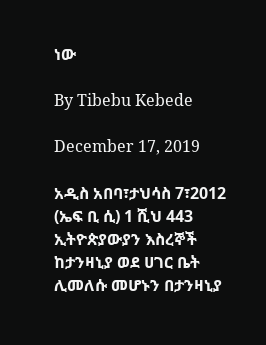ነው

By Tibebu Kebede

December 17, 2019

አዲስ አበባ፣ታህሳስ 7፣2012 (ኤፍ ቢ ሲ) 1 ሺህ 443 ኢትዮጵያውያን እስረኞች ከታንዛኒያ ወደ ሀገር ቤት ሊመለሱ መሆኑን በታንዛኒያ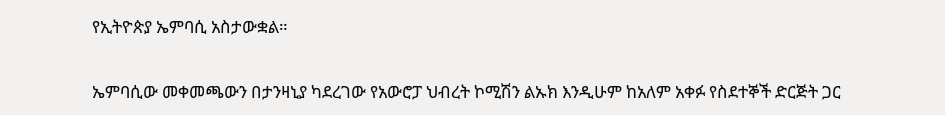የኢትዮጵያ ኤምባሲ አስታውቋል።

ኤምባሲው መቀመጫውን በታንዛኒያ ካደረገው የአውሮፓ ህብረት ኮሚሽን ልኡክ እንዲሁም ከአለም አቀፉ የስደተኞች ድርጅት ጋር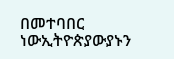በመተባበር ነውኢትዮጵያውያኑን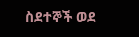ስደተኞች ወደ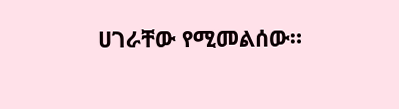ሀገራቸው የሚመልሰው።